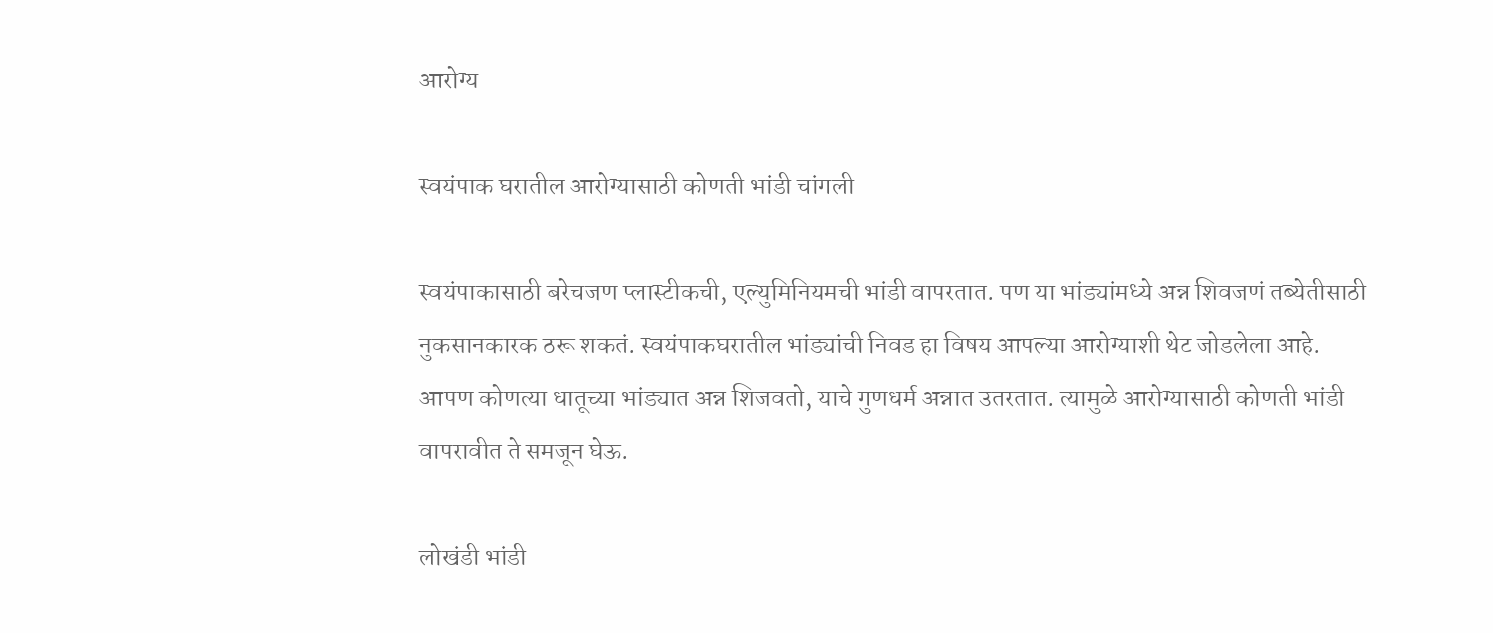आरोग्य

स्वयंपाक घरातील आरोग्यासाठी कोणती भांडी चांगली

स्वयंपाकासाठी बरेचजण प्लास्टीकची, एल्युमिनियमची भांडी वापरतात. पण या भांड्यांमध्ये अन्न शिवजणं तब्येतीसाठी नुकसानकारक ठरू शकतं. स्वयंपाकघरातील भांड्यांची निवड हा विषय आपल्या आरोग्याशी थेट जोडलेला आहे. आपण कोणत्या धातूच्या भांड्यात अन्न शिजवतो, याचे गुणधर्म अन्नात उतरतात. त्यामुळे आरोग्यासाठी कोणती भांडी वापरावीत ते समजून घेऊ.

लोखंडी भांडी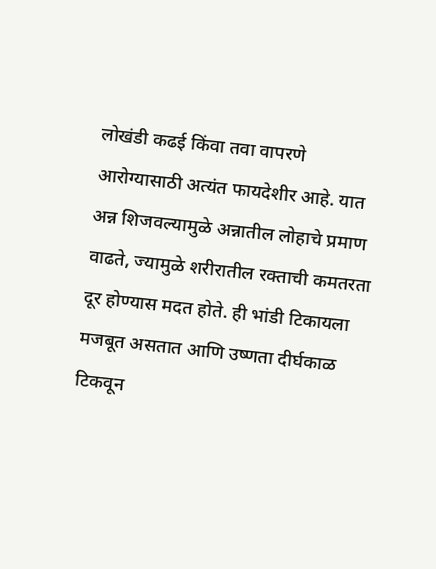लोखंडी कढई किंवा तवा वापरणे आरोग्यासाठी अत्यंत फायदेशीर आहे. यात अन्न शिजवल्यामुळे अन्नातील लोहाचे प्रमाण वाढते, ज्यामुळे शरीरातील रक्ताची कमतरता दूर होण्यास मदत होते. ही भांडी टिकायला मजबूत असतात आणि उष्णता दीर्घकाळ टिकवून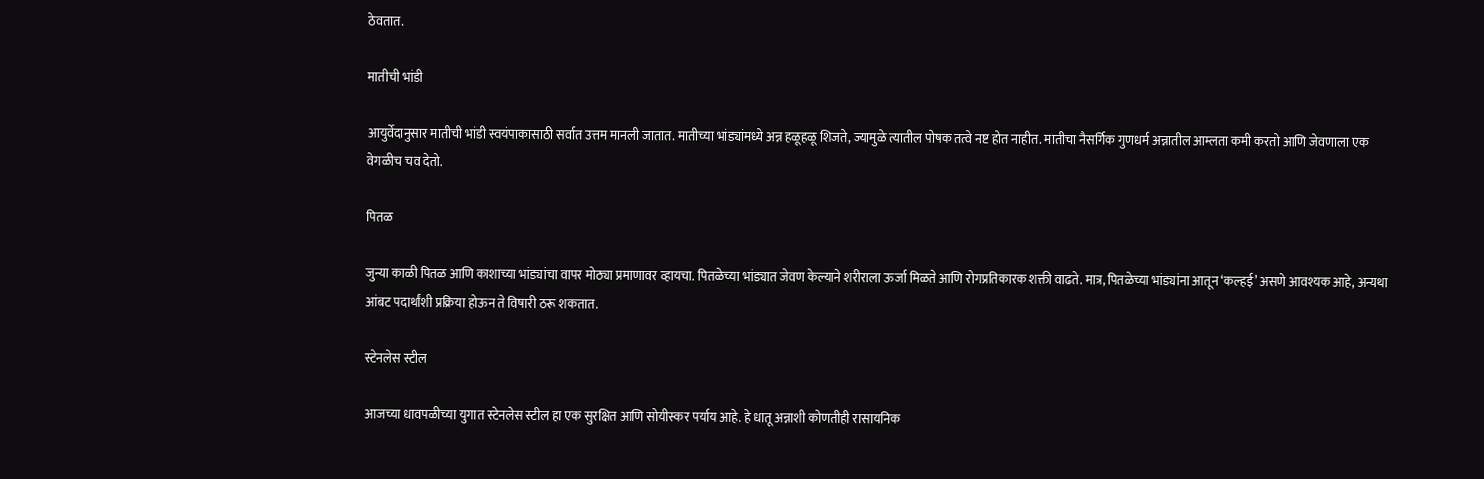ठेवतात.

मातीची भांडी

आयुर्वेदानुसार मातीची भांडी स्वयंपाकासाठी सर्वात उत्तम मानली जातात. मातीच्या भांड्यांमध्ये अन्न हळूहळू शिजते, ज्यामुळे त्यातील पोषक तत्वे नष्ट होत नाहीत. मातीचा नैसर्गिक गुणधर्म अन्नातील आम्लता कमी करतो आणि जेवणाला एक वेगळीच चव देतो.

पितळ

जुन्या काळी पितळ आणि काशाच्या भांड्यांचा वापर मोठ्या प्रमाणावर व्हायचा. पितळेच्या भांड्यात जेवण केल्याने शरीराला ऊर्जा मिळते आणि रोगप्रतिकारक शक्ती वाढते. मात्र, पितळेच्या भांड्यांना आतून ‘कल्हई’ असणे आवश्यक आहे, अन्यथा आंबट पदार्थांशी प्रक्रिया होऊन ते विषारी ठरू शकतात.

स्टेनलेस स्टील

आजच्या धावपळीच्या युगात स्टेनलेस स्टील हा एक सुरक्षित आणि सोयीस्कर पर्याय आहे. हे धातू अन्नाशी कोणतीही रासायनिक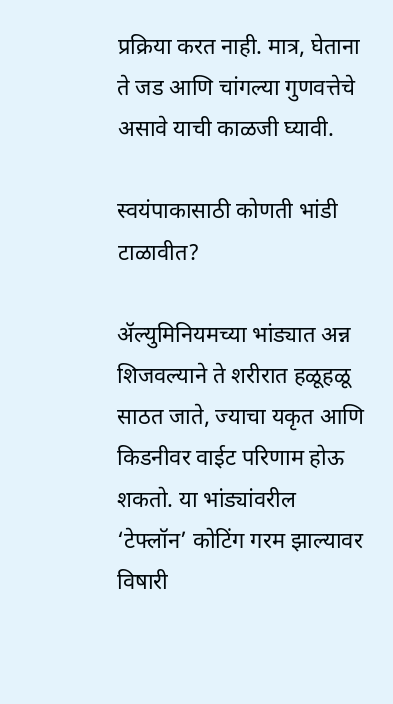प्रक्रिया करत नाही. मात्र, घेताना ते जड आणि चांगल्या गुणवत्तेचे असावे याची काळजी घ्यावी.

स्वयंपाकासाठी कोणती भांडी टाळावीत?

ॲल्युमिनियमच्या भांड्यात अन्न शिजवल्याने ते शरीरात हळूहळू साठत जाते, ज्याचा यकृत आणि किडनीवर वाईट परिणाम होऊ शकतो. या भांड्यांवरील ‘टेफ्लॉन’ कोटिंग गरम झाल्यावर विषारी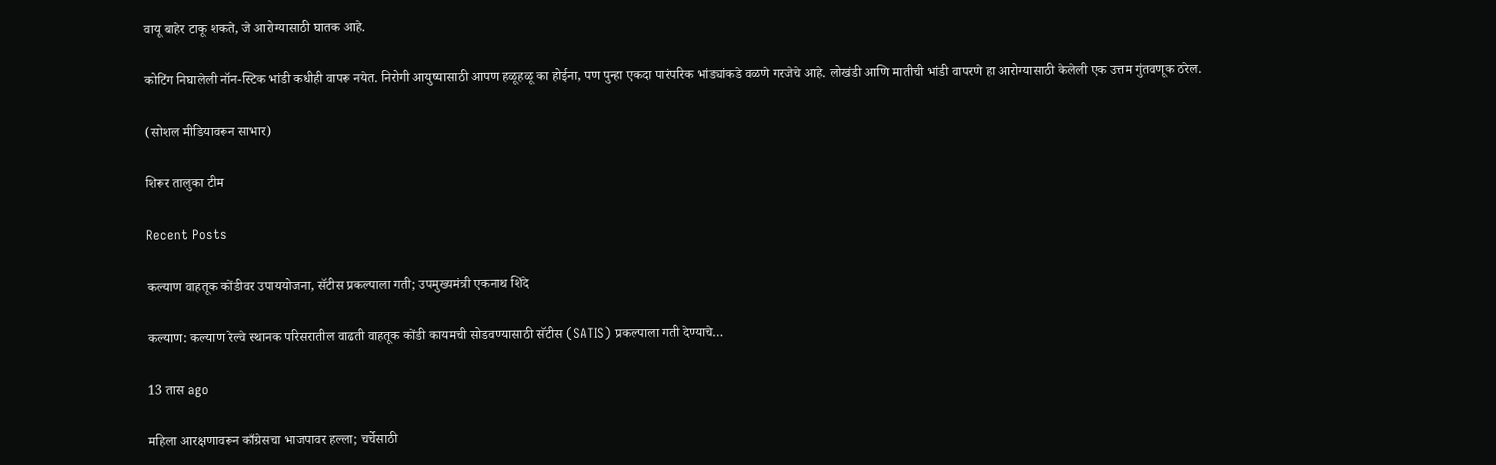वायू बाहेर टाकू शकते, जे आरोग्यासाठी घातक आहे.

कोटिंग निघालेली नॉन-स्टिक भांडी कधीही वापरू नयेत. निरोगी आयुष्यासाठी आपण हळूहळू का होईना, पण पुन्हा एकदा पारंपरिक भांड्यांकडे वळणे गरजेचे आहे. लोखंडी आणि मातीची भांडी वापरणे हा आरोग्यासाठी केलेली एक उत्तम गुंतवणूक ठरेल.

(सोशल मीडियावरून साभार)

शिरूर तालुका टीम

Recent Posts

कल्याण वाहतूक कोंडीवर उपाययोजना, सॅटीस प्रकल्पाला गती; उपमुख्यमंत्री एकनाथ शिंदे

कल्याण: कल्याण रेल्वे स्थानक परिसरातील वाढती वाहतूक कोंडी कायमची सोडवण्यासाठी सॅटीस (SATIS) प्रकल्पाला गती देण्याचे…

13 तास ago

महिला आरक्षणावरून काँग्रेसचा भाजपावर हल्ला; चर्चेसाठी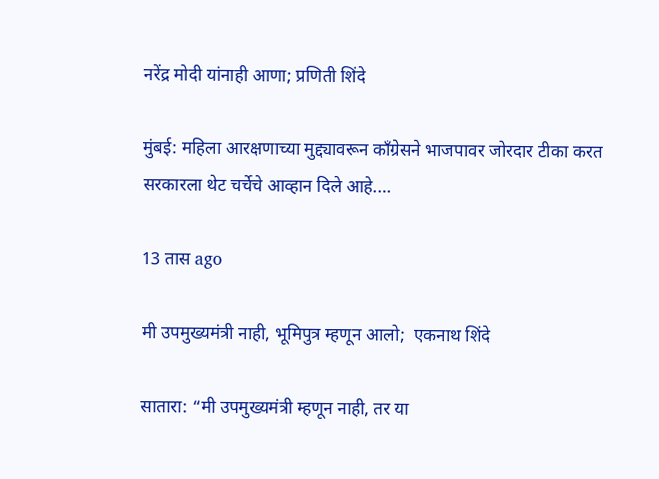नरेंद्र मोदी यांनाही आणा; प्रणिती शिंदे

मुंबई: महिला आरक्षणाच्या मुद्द्यावरून काँग्रेसने भाजपावर जोरदार टीका करत सरकारला थेट चर्चेचे आव्हान दिले आहे.…

13 तास ago

मी उपमुख्यमंत्री नाही, भूमिपुत्र म्हणून आलो;  एकनाथ शिंदे

सातारा: “मी उपमुख्यमंत्री म्हणून नाही, तर या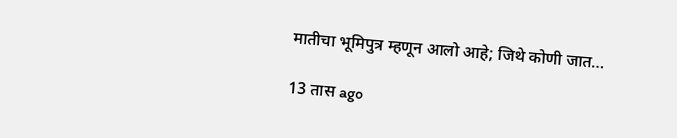मातीचा भूमिपुत्र म्हणून आलो आहे; जिथे कोणी जात…

13 तास ago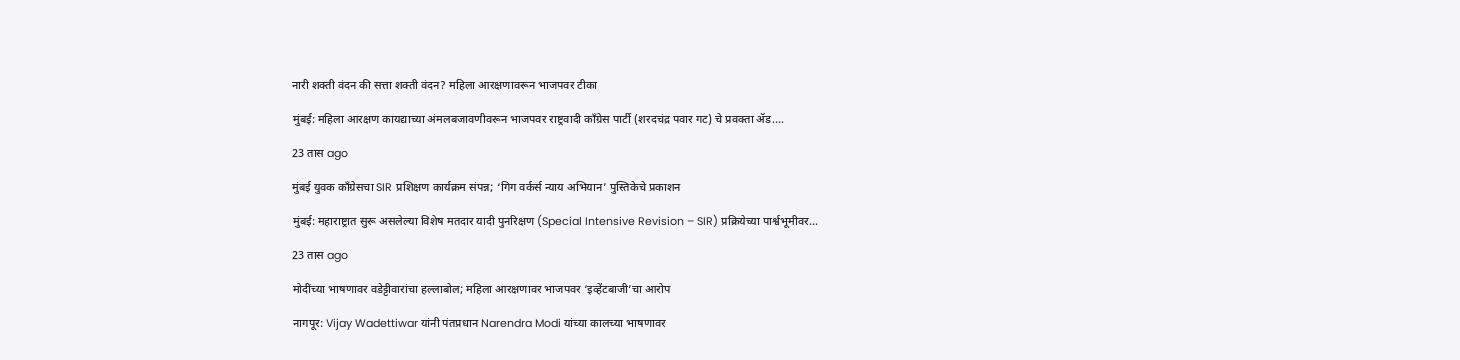नारी शक्ती वंदन की सत्ता शक्ती वंदन? महिला आरक्षणावरून भाजपवर टीका

मुंबई: महिला आरक्षण कायद्याच्या अंमलबजावणीवरून भाजपवर राष्ट्रवादी काँग्रेस पार्टी (शरदचंद्र पवार गट) चे प्रवक्ता ॲड.…

23 तास ago

मुंबई युवक काँग्रेसचा SIR प्रशिक्षण कार्यक्रम संपन्न; ‘गिग वर्कर्स न्याय अभियान’ पुस्तिकेचे प्रकाशन

मुंबई: महाराष्ट्रात सुरू असलेल्या विशेष मतदार यादी पुनरिक्षण (Special Intensive Revision – SIR) प्रक्रियेच्या पार्श्वभूमीवर…

23 तास ago

मोदींच्या भाषणावर वडेट्टीवारांचा हल्लाबोल; महिला आरक्षणावर भाजपवर ‘इव्हेंटबाजी’चा आरोप

नागपूर: Vijay Wadettiwar यांनी पंतप्रधान Narendra Modi यांच्या कालच्या भाषणावर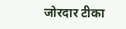जोरदार टीका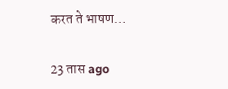करत ते भाषण…

23 तास ago